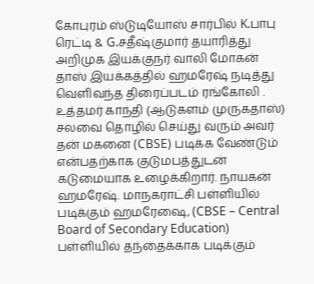கோபுரம் ஸ்டுடியோஸ் சார்பில் K.பாபு ரெட்டி & G.சதீஷ்குமார் தயாரித்து அறிமுக இயக்குநர் வாலி மோகன் தாஸ் இயக்கத்தில் ஹமரேஷ் நடித்து வெளிவந்த திரைப்படம் ரங்கோலி .
உத்தமர் காந்தி (ஆடுகளம் முருகதாஸ்) சலவை தொழில் செய்து வரும் அவர் தன் மகனை (CBSE) படிக்க வேண்டும் என்பதற்காக குடுமபத்துடன் கடுமையாக உழைக்கிறார். நாயகன் ஹமரேஷ். மாநகராட்சி பள்ளியில் படிக்கும் ஹமரேஷை, (CBSE – Central Board of Secondary Education) பள்ளியில் தந்தைக்காக படிக்கும்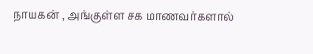நாயகன் , அங்குள்ள சக மாணவர்களால்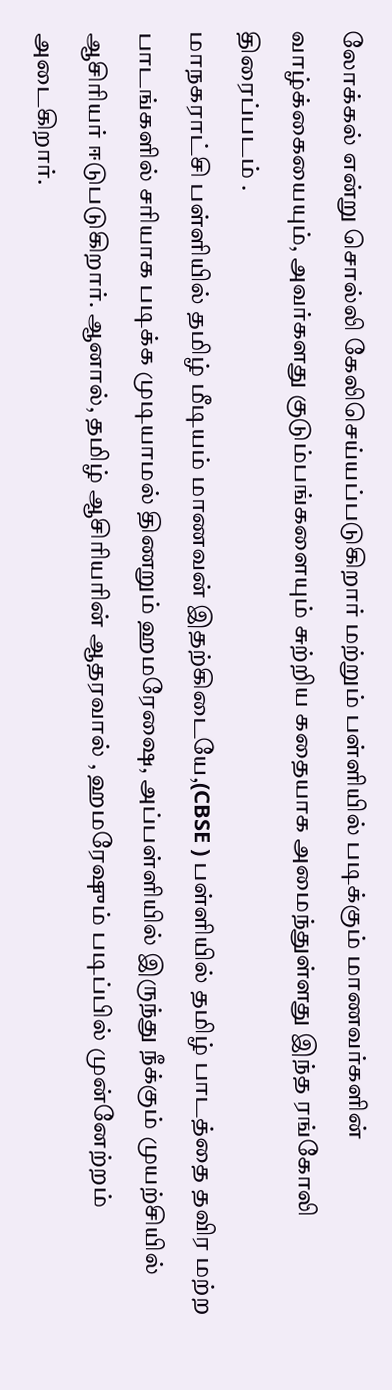லோக்கல் என்று சொல்லி கேலிசெய்யப்படுகிறார் மற்றும் பள்ளியில் படிக்கும் மாணவர்களின் வாழ்க்கையையும், அவர்களது குடும்பங்களையும் சுற்றிய கதையாக அமைந்துள்ளது இந்த ரங்கோலி திரைப்படம் .
மாநகராட்சி பள்ளியில் தமிழ் மீடியம் மாணவன் இதற்கிடையே,(CBSE ) பள்ளியில் தமிழ் பாடத்தை தவிர மற்ற பாடங்களில் சரியாக படிக்க முடியாமல் திணறும் ஹமரேஷை, அப்பள்ளியில் இருந்து நீக்கும் முயற்சியில் ஆசிரியர் ஈடுபடுகிறார். ஆனால், தமிழ் ஆசிரியரின் ஆதரவால் , ஹமரேஷும் படிப்பில் முன்னேற்றம் அடைகிறார்.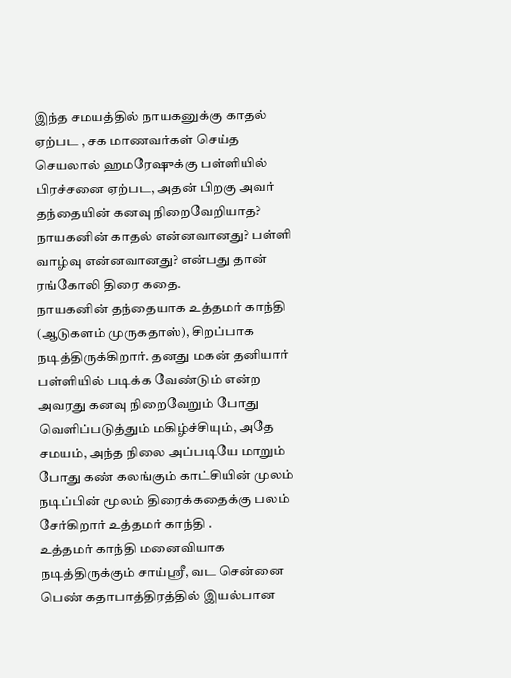இந்த சமயத்தில் நாயகனுக்கு காதல் ஏற்பட , சக மாணவர்கள் செய்த செயலால் ஹமரேஷுக்கு பள்ளியில் பிரச்சனை ஏற்பட, அதன் பிறகு அவர் தந்தையின் கனவு நிறைவேறியாத? நாயகனின் காதல் என்னவானது? பள்ளி வாழ்வு என்னவானது? என்பது தான் ரங்கோலி திரை கதை.
நாயகனின் தந்தையாக உத்தமர் காந்தி (ஆடுகளம் முருகதாஸ்), சிறப்பாக நடித்திருக்கிறார். தனது மகன் தனியார் பள்ளியில் படிக்க வேண்டும் என்ற அவரது கனவு நிறைவேறும் போது வெளிப்படுத்தும் மகிழ்ச்சியும், அதே சமயம், அந்த நிலை அப்படியே மாறும் போது கண் கலங்கும் காட்சியின் முலம் நடிப்பின் மூலம் திரைக்கதைக்கு பலம் சேர்கிறார் உத்தமர் காந்தி .
உத்தமர் காந்தி மனைவியாக நடித்திருக்கும் சாய்ஸ்ரீ, வட சென்னை பெண் கதாபாத்திரத்தில் இயல்பான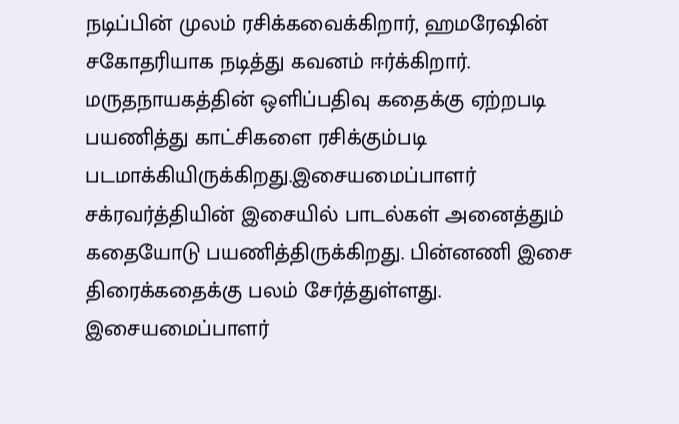நடிப்பின் முலம் ரசிக்கவைக்கிறார், ஹமரேஷின் சகோதரியாக நடித்து கவனம் ஈர்க்கிறார்.
மருதநாயகத்தின் ஒளிப்பதிவு கதைக்கு ஏற்றபடி பயணித்து காட்சிகளை ரசிக்கும்படி படமாக்கியிருக்கிறது.இசையமைப்பாளர் சக்ரவர்த்தியின் இசையில் பாடல்கள் அனைத்தும் கதையோடு பயணித்திருக்கிறது. பின்னணி இசை திரைக்கதைக்கு பலம் சேர்த்துள்ளது.
இசையமைப்பாளர்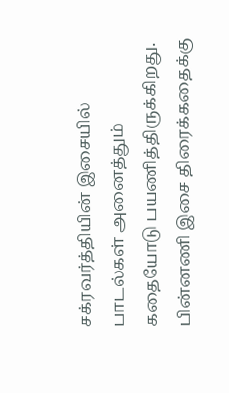சக்ரவர்த்தியின் இசையில் பாடல்கள் அனைத்தும் கதையோடு பயணித்திருக்கிறது. பின்னணி இசை திரைக்கதைக்கு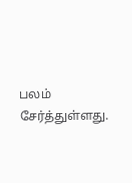பலம் சேர்த்துள்ளது.